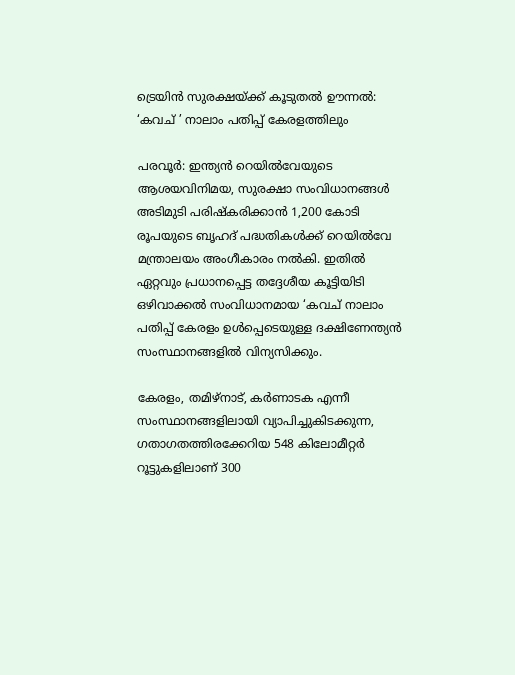ട്രെയിൻ സുരക്ഷയ്ക്ക് കൂടുതൽ ഊന്നൽ: ‘കവച് ’ നാലാം പതിപ്പ് കേരളത്തിലും

പരവൂർ: ഇന്ത്യൻ റെയിൽവേയുടെ ആശയവിനിമയ, സുരക്ഷാ സംവിധാനങ്ങൾ അടിമുടി പരിഷ്കരിക്കാൻ 1,200 കോടി രൂപയുടെ ബൃഹദ് പദ്ധതികൾക്ക് റെയിൽവേ മന്ത്രാലയം അംഗീകാരം നൽകി. ഇതിൽ ഏറ്റവും പ്രധാനപ്പെട്ട തദ്ദേശീയ കൂട്ടിയിടി ഒഴിവാക്കൽ സംവിധാനമായ ‘കവച് നാലാം പതിപ്പ് കേരളം ഉൾപ്പെടെയുള്ള ദക്ഷിണേന്ത്യൻ സംസ്ഥാനങ്ങളിൽ വിന്യസിക്കും.

കേരളം, തമിഴ്‌നാട്, കർണാടക എന്നീ സംസ്ഥാനങ്ങളിലായി വ്യാപിച്ചുകിടക്കുന്ന, ഗതാഗതത്തിരക്കേറിയ 548 കിലോമീറ്റർ റൂട്ടുകളിലാണ് 300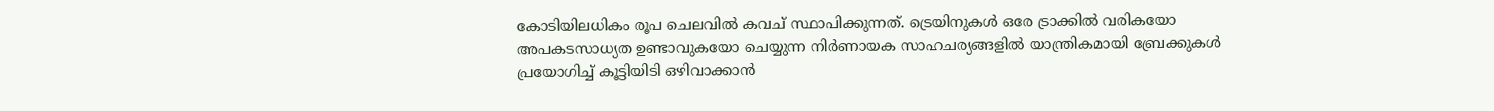കോടിയിലധികം രൂപ ചെലവിൽ കവച് സ്ഥാപിക്കുന്നത്. ട്രെയിനുകൾ ഒരേ ട്രാക്കിൽ വരികയോ അപകടസാധ്യത ഉണ്ടാവുകയോ ചെയ്യുന്ന നിർണായക സാഹചര്യങ്ങളിൽ യാന്ത്രികമായി ബ്രേക്കുകൾ പ്രയോഗിച്ച് കൂട്ടിയിടി ഒഴിവാക്കാൻ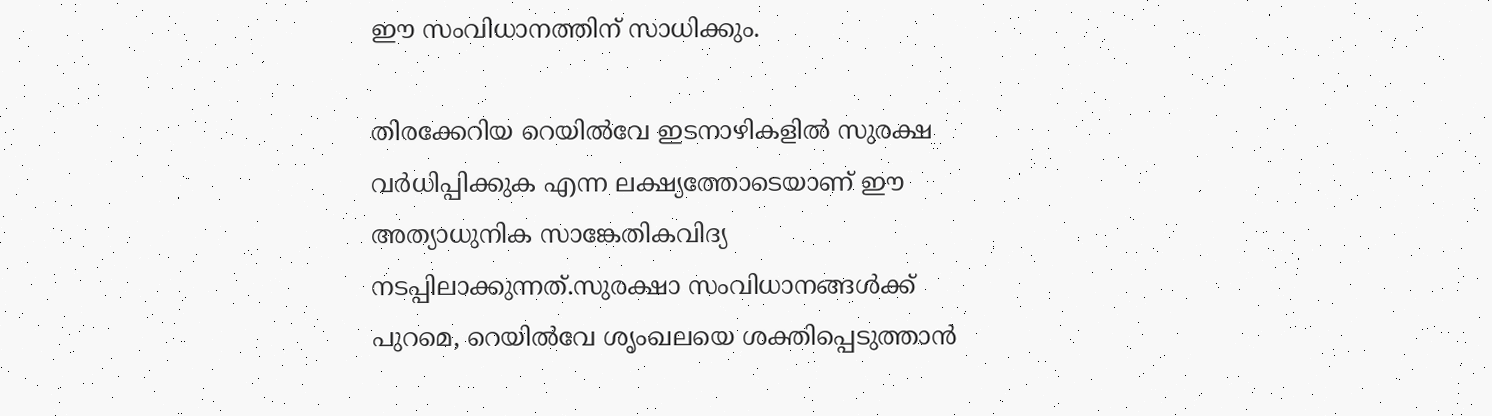ഈ സംവിധാനത്തിന് സാധിക്കും.

തിരക്കേറിയ റെയിൽവേ ഇടനാഴികളിൽ സുരക്ഷ വർധിപ്പിക്കുക എന്ന ലക്ഷ്യത്തോടെയാണ് ഈ അത്യാധുനിക സാങ്കേതികവിദ്യ നടപ്പിലാക്കുന്നത്.സുരക്ഷാ സംവിധാനങ്ങൾക്ക് പുറമെ, റെയിൽവേ ശൃംഖലയെ ശക്തിപ്പെടുത്താൻ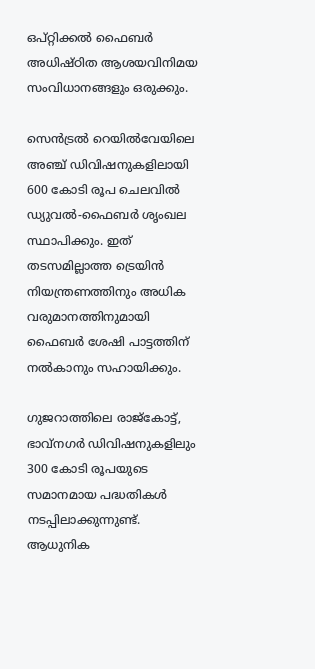ഒപ്റ്റിക്കൽ ഫൈബർ അധിഷ്ഠിത ആശയവിനിമയ സംവിധാനങ്ങളും ഒരുക്കും.

സെൻട്രൽ റെയിൽവേയിലെ അഞ്ച് ഡിവിഷനുകളിലായി 600 കോടി രൂപ ചെലവിൽ ഡ്യുവൽ-ഫൈബർ ശൃംഖല സ്ഥാപിക്കും. ഇത് തടസമില്ലാത്ത ട്രെയിൻ നിയന്ത്രണത്തിനും അധിക വരുമാനത്തിനുമായി ഫൈബർ ശേഷി പാട്ടത്തിന് നൽകാനും സഹായിക്കും.

ഗുജറാത്തിലെ രാജ്കോട്ട്, ഭാവ്നഗർ ഡിവിഷനുകളിലും 300 കോടി രൂപയുടെ സമാനമായ പദ്ധതികൾ നടപ്പിലാക്കുന്നുണ്ട്. ആധുനിക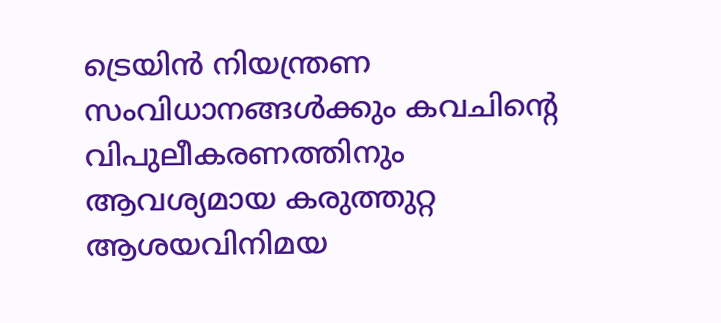ട്രെയിൻ നിയന്ത്രണ സംവിധാനങ്ങൾക്കും കവചിന്‍റെ വിപുലീകരണത്തിനും ആവശ്യമായ കരുത്തുറ്റ ആശയവിനിമയ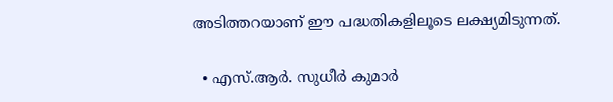അടിത്തറയാണ് ഈ പദ്ധതികളിലൂടെ ലക്ഷ്യമിടുന്നത്.

  • എസ്.ആർ. സുധീർ കുമാർ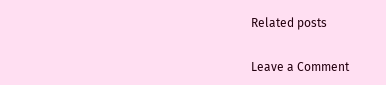Related posts

Leave a Comment